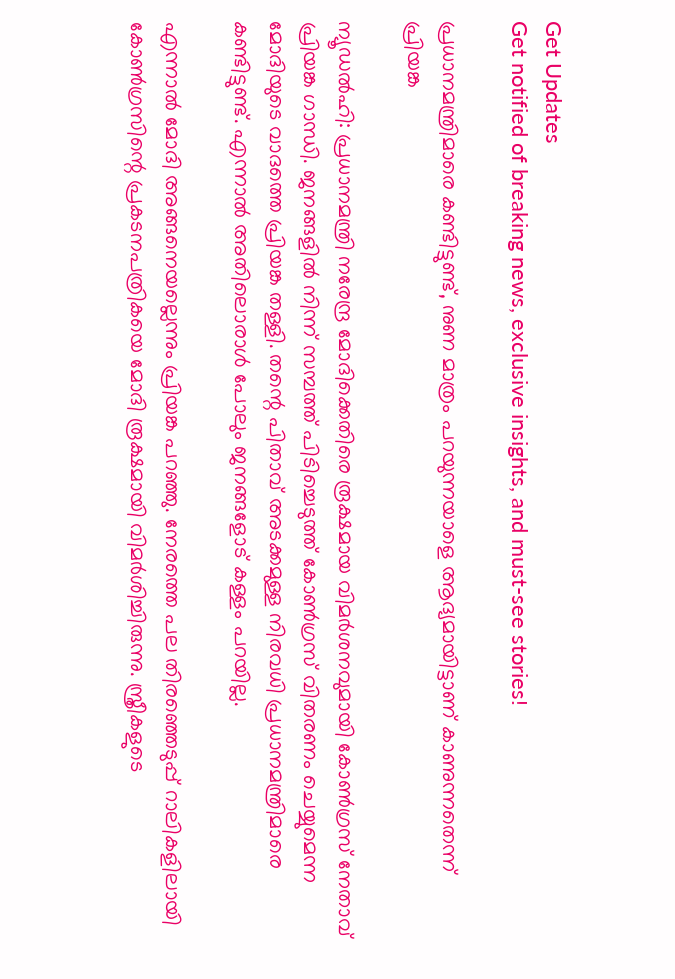Get Updates
Get notified of breaking news, exclusive insights, and must-see stories!

പ്രധാനമന്ത്രിമാരെ കണ്ടിട്ടുണ്ട്, നുണ മാത്രം പറയുന്നയാളെ ആദ്യമായിട്ടാണ് കാണുന്നതെന്ന് പ്രിയങ്ക

ന്യൂഡല്‍ഹി: പ്രധാനമന്ത്രി നരേന്ദ്ര മോദിക്കെതിരെ രൂക്ഷമായ വിമര്‍ശനവുമായി കോണ്‍ഗ്രസ് നേതാവ് പ്രിയങ്ക ഗാന്ധി. ജനങ്ങളില്‍ നിന്ന് സമ്പത്ത് പിടിച്ചെടുത്ത് കോണ്‍ഗ്രസ് വിതരണം ചെയ്യുമെന്ന മോദിയുടെ വാദത്തെ പ്രിയങ്ക തള്ളി. തന്റെ പിതാവ് അടക്കമുള്ള നിരവധി പ്രധാനമന്ത്രിമാരെ കണ്ടിട്ടുണ്ട്. എന്നാല്‍ അതിലൊരാള്‍ പോലും ജനങ്ങളോട് കള്ളം പറയില്ല.

എന്നാല്‍ മോദി അങ്ങനെയല്ലെന്നും പ്രിയങ്ക പറഞ്ഞു. നേരത്തെ പല തിരഞ്ഞെടുപ്പ് റാലികളിലായി കോണ്‍ഗ്രസിന്റെ പ്രകടനപത്രികയെ മോദി രൂക്ഷമായി വിമര്‍ശിച്ചിരുന്നു. സ്ത്രീകളുടെ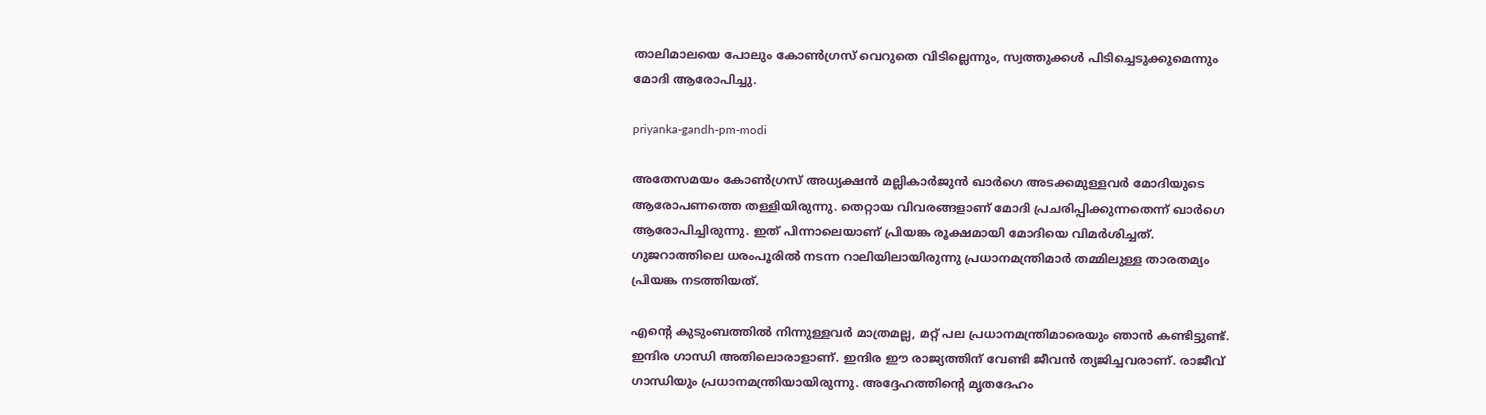താലിമാലയെ പോലും കോണ്‍ഗ്രസ് വെറുതെ വിടില്ലെന്നും, സ്വത്തുക്കള്‍ പിടിച്ചെടുക്കുമെന്നും മോദി ആരോപിച്ചു.

priyanka-gandh-pm-modi

അതേസമയം കോണ്‍ഗ്രസ് അധ്യക്ഷന്‍ മല്ലികാര്‍ജുന്‍ ഖാര്‍ഗെ അടക്കമുള്ളവര്‍ മോദിയുടെ ആരോപണത്തെ തള്ളിയിരുന്നു. തെറ്റായ വിവരങ്ങളാണ് മോദി പ്രചരിപ്പിക്കുന്നതെന്ന് ഖാര്‍ഗെ ആരോപിച്ചിരുന്നു. ഇത് പിന്നാലെയാണ് പ്രിയങ്ക രൂക്ഷമായി മോദിയെ വിമര്‍ശിച്ചത്. ഗുജറാത്തിലെ ധരംപൂരില്‍ നടന്ന റാലിയിലായിരുന്നു പ്രധാനമന്ത്രിമാര്‍ തമ്മിലുള്ള താരതമ്യം പ്രിയങ്ക നടത്തിയത്.

എന്റെ കുടുംബത്തില്‍ നിന്നുള്ളവര്‍ മാത്രമല്ല, മറ്റ് പല പ്രധാനമന്ത്രിമാരെയും ഞാന്‍ കണ്ടിട്ടുണ്ട്. ഇന്ദിര ഗാന്ധി അതിലൊരാളാണ്. ഇന്ദിര ഈ രാജ്യത്തിന് വേണ്ടി ജീവന്‍ ത്യജിച്ചവരാണ്. രാജീവ് ഗാന്ധിയും പ്രധാനമന്ത്രിയായിരുന്നു. അദ്ദേഹത്തിന്റെ മൃതദേഹം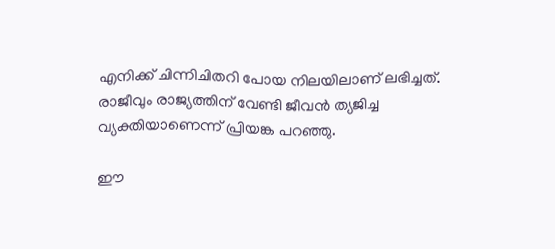എനിക്ക് ചിന്നിചിതറി പോയ നിലയിലാണ് ലഭിച്ചത്. രാജീവും രാജ്യത്തിന് വേണ്ടി ജീവന്‍ ത്യജിച്ച വ്യക്തിയാണെന്ന് പ്രിയങ്ക പറഞ്ഞു.

ഈ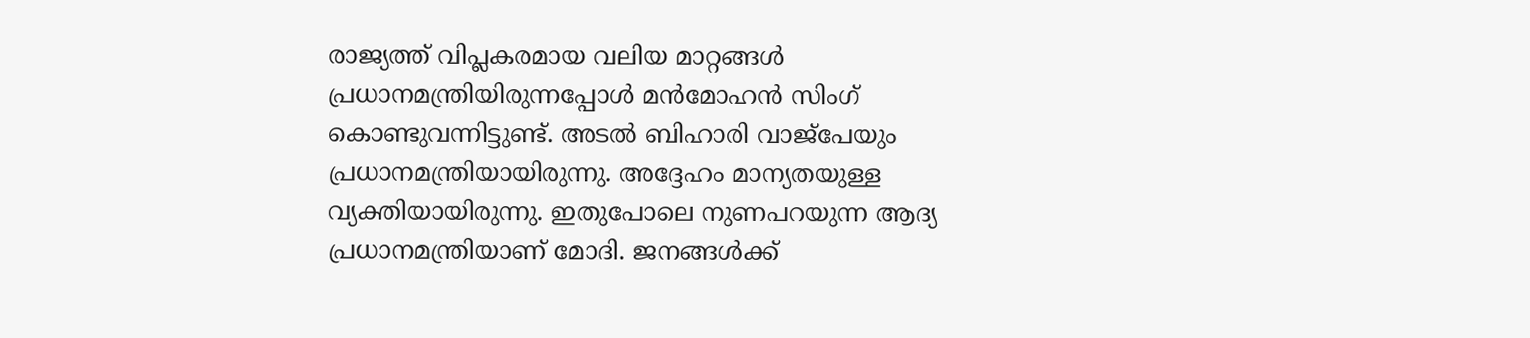രാജ്യത്ത് വിപ്ലകരമായ വലിയ മാറ്റങ്ങള്‍ പ്രധാനമന്ത്രിയിരുന്നപ്പോള്‍ മന്‍മോഹന്‍ സിംഗ് കൊണ്ടുവന്നിട്ടുണ്ട്. അടല്‍ ബിഹാരി വാജ്‌പേയും പ്രധാനമന്ത്രിയായിരുന്നു. അദ്ദേഹം മാന്യതയുള്ള വ്യക്തിയായിരുന്നു. ഇതുപോലെ നുണപറയുന്ന ആദ്യ പ്രധാനമന്ത്രിയാണ് മോദി. ജനങ്ങള്‍ക്ക്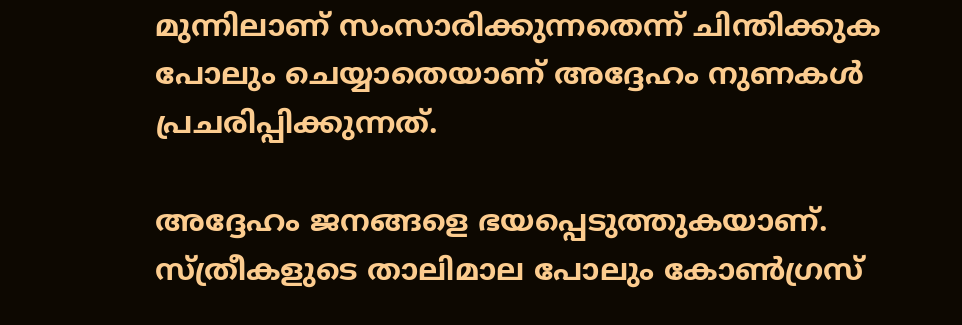മുന്നിലാണ് സംസാരിക്കുന്നതെന്ന് ചിന്തിക്കുക പോലും ചെയ്യാതെയാണ് അദ്ദേഹം നുണകള്‍ പ്രചരിപ്പിക്കുന്നത്.

അദ്ദേഹം ജനങ്ങളെ ഭയപ്പെടുത്തുകയാണ്. സ്ത്രീകളുടെ താലിമാല പോലും കോണ്‍ഗ്രസ്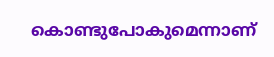കൊണ്ടുപോകുമെന്നാണ്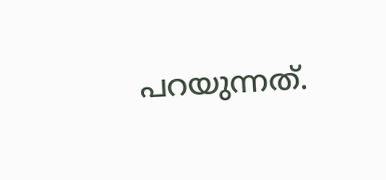പറയുന്നത്.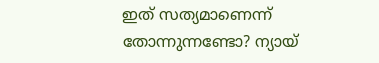ഇത് സത്യമാണെന്ന് തോന്നുന്നണ്ടോ? ന്യായ്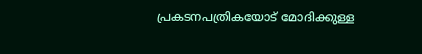പ്രകടനപത്രികയോട് മോദിക്കുള്ള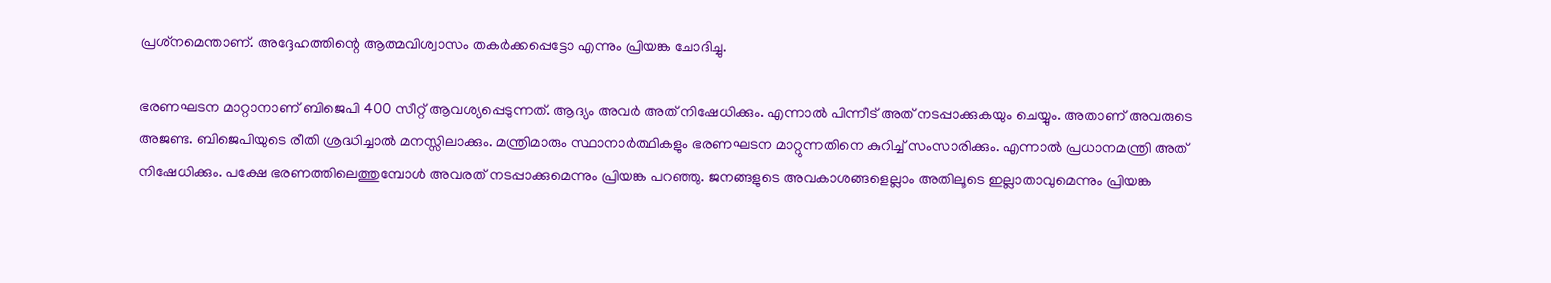പ്രശ്‌നമെന്താണ്. അദ്ദേഹത്തിന്റെ ആത്മവിശ്വാസം തകര്‍ക്കപ്പെട്ടോ എന്നും പ്രിയങ്ക ചോദിച്ചു.

ഭരണഘടന മാറ്റാനാണ് ബിജെപി 400 സീറ്റ് ആവശ്യപ്പെടുന്നത്. ആദ്യം അവര്‍ അത് നിഷേധിക്കും. എന്നാല്‍ പിന്നീട് അത് നടപ്പാക്കുകയും ചെയ്യും. അതാണ് അവരുടെ അജണ്ട. ബിജെപിയുടെ രീതി ശ്രദ്ധിച്ചാല്‍ മനസ്സിലാക്കും. മന്ത്രിമാരും സ്ഥാനാര്‍ത്ഥികളും ഭരണഘടന മാറ്റുന്നതിനെ കുറിച്ച് സംസാരിക്കും. എന്നാല്‍ പ്രധാനമന്ത്രി അത് നിഷേധിക്കും. പക്ഷേ ഭരണത്തിലെത്തുമ്പോള്‍ അവരത് നടപ്പാക്കുമെന്നും പ്രിയങ്ക പറഞ്ഞു. ജനങ്ങളുടെ അവകാശങ്ങളെല്ലാം അതിലൂടെ ഇല്ലാതാവുമെന്നും പ്രിയങ്ക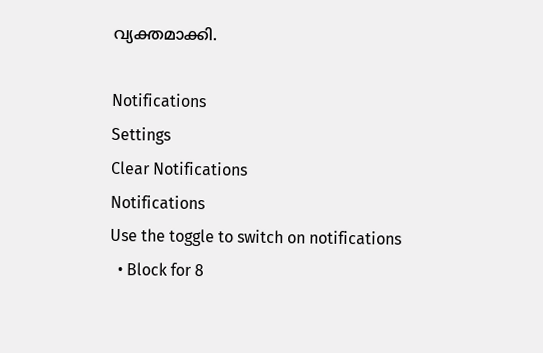വ്യക്തമാക്കി.

Notifications
Settings
Clear Notifications
Notifications
Use the toggle to switch on notifications
  • Block for 8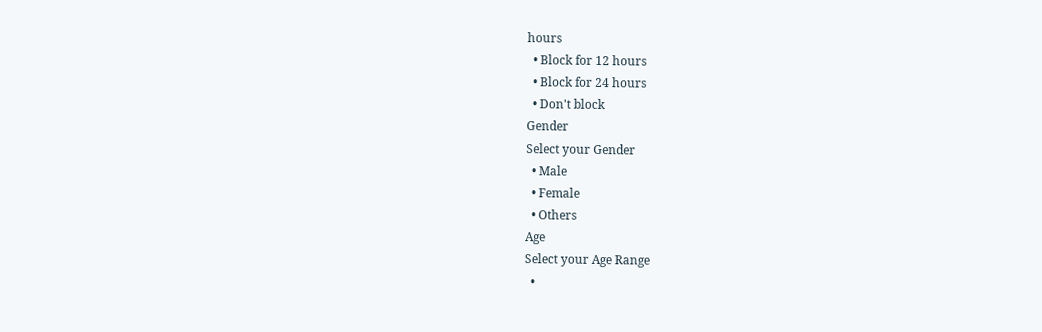hours
  • Block for 12 hours
  • Block for 24 hours
  • Don't block
Gender
Select your Gender
  • Male
  • Female
  • Others
Age
Select your Age Range
  •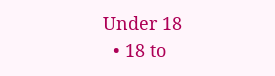Under 18
  • 18 to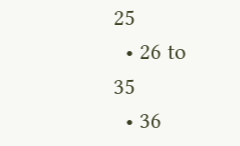25
  • 26 to 35
  • 36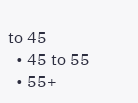to 45
  • 45 to 55
  • 55+